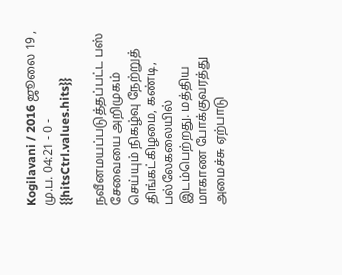Kogilavani / 2016 ஜூலை 19 , மு.ப. 04:21 - 0 - {{hitsCtrl.values.hits}}

நவீனமயப்படுத்தப்பட்ட பஸ் சேவையை அறிமுகம் செய்யும் நிகழ்வு நேற்றுத் திங்கட்கிழமை, கண்டி, பல்லேகலையில் இடம்பெற்றது. மத்திய மாகாண போக்குவரத்து அமைச்சு ஏற்பாடு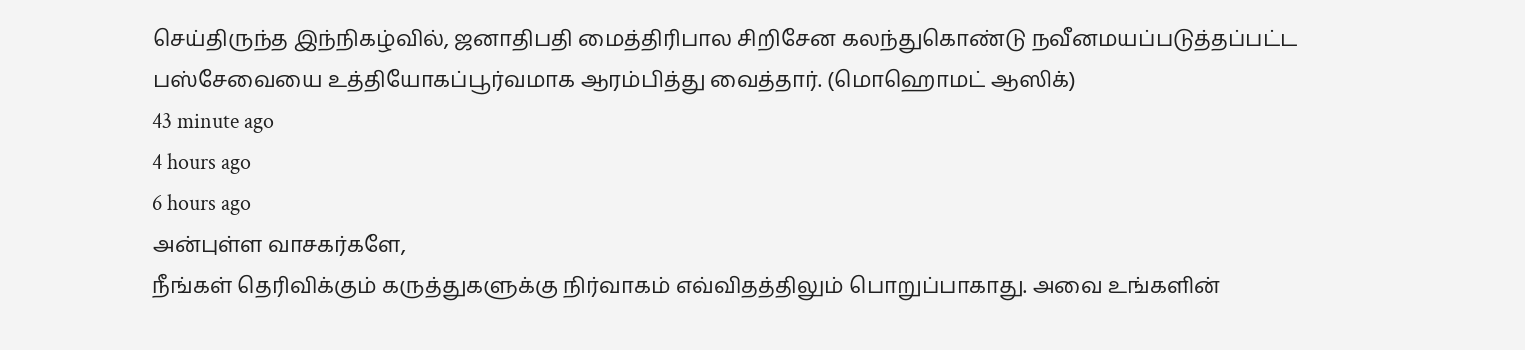செய்திருந்த இந்நிகழ்வில், ஜனாதிபதி மைத்திரிபால சிறிசேன கலந்துகொண்டு நவீனமயப்படுத்தப்பட்ட பஸ்சேவையை உத்தியோகப்பூர்வமாக ஆரம்பித்து வைத்தார். (மொஹொமட் ஆஸிக்)
43 minute ago
4 hours ago
6 hours ago
அன்புள்ள வாசகர்களே,
நீங்கள் தெரிவிக்கும் கருத்துகளுக்கு நிர்வாகம் எவ்விதத்திலும் பொறுப்பாகாது. அவை உங்களின்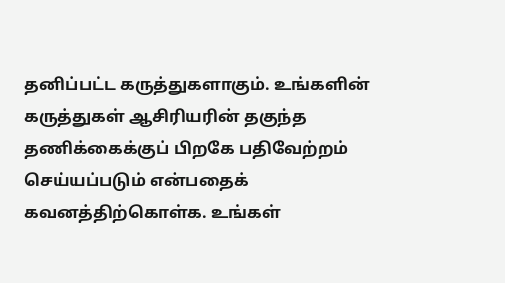தனிப்பட்ட கருத்துகளாகும். உங்களின் கருத்துகள் ஆசிரியரின் தகுந்த தணிக்கைக்குப் பிறகே பதிவேற்றம் செய்யப்படும் என்பதைக் கவனத்திற்கொள்க. உங்கள்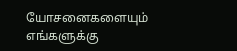யோசனைகளையும் எங்களுக்கு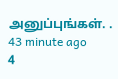அனுப்புங்கள். .
43 minute ago
4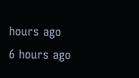hours ago
6 hours ago